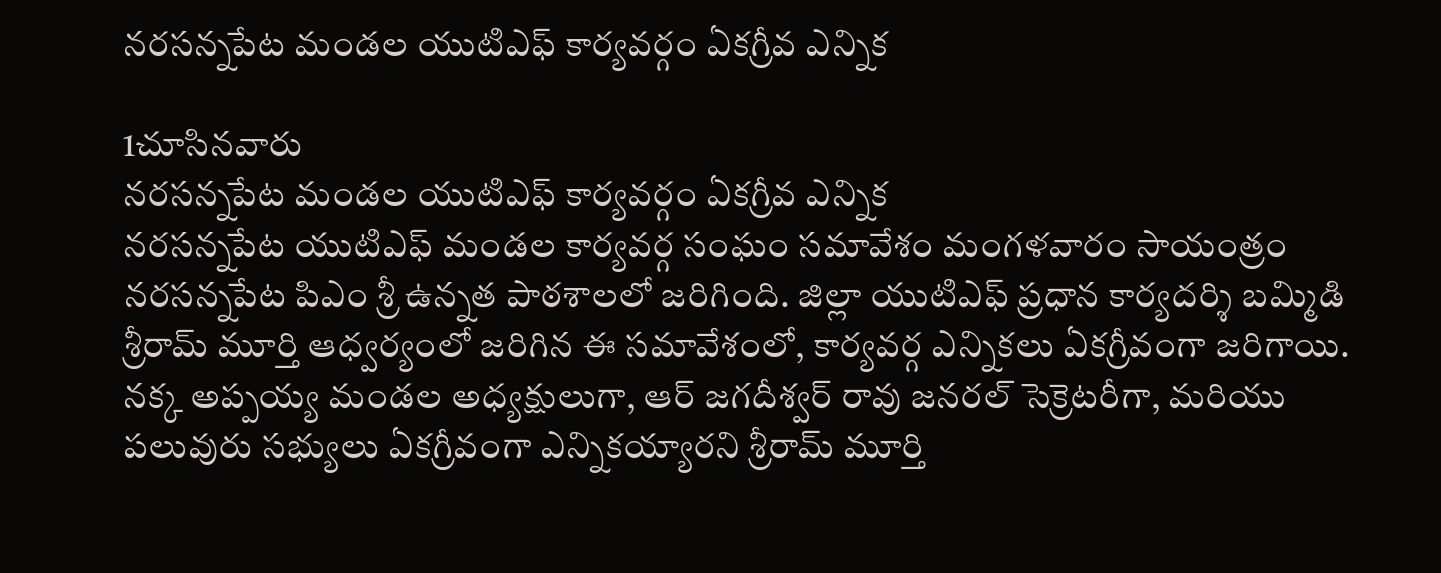నరసన్నపేట మండల యుటిఎఫ్ కార్యవర్గం ఏకగ్రీవ ఎన్నిక

1చూసినవారు
నరసన్నపేట మండల యుటిఎఫ్ కార్యవర్గం ఏకగ్రీవ ఎన్నిక
నరసన్నపేట యుటిఎఫ్ మండల కార్యవర్గ సంఘం సమావేశం మంగళవారం సాయంత్రం నరసన్నపేట పిఎం శ్రీ ఉన్నత పాఠశాలలో జరిగింది. జిల్లా యుటిఎఫ్ ప్రధాన కార్యదర్శి బమ్మిడి శ్రీరామ్ మూర్తి ఆధ్వర్యంలో జరిగిన ఈ సమావేశంలో, కార్యవర్గ ఎన్నికలు ఏకగ్రీవంగా జరిగాయి. నక్క అప్పయ్య మండల అధ్యక్షులుగా, ఆర్ జగదీశ్వర్ రావు జనరల్ సెక్రెటరీగా, మరియు పలువురు సభ్యులు ఏకగ్రీవంగా ఎన్నికయ్యారని శ్రీరామ్ మూర్తి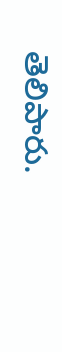తెలిపారు.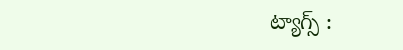ట్యాగ్స్ :